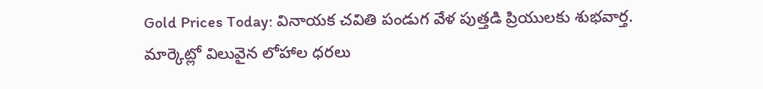Gold Prices Today: వినాయక చవితి పండుగ వేళ పుత్తడి ప్రియులకు శుభవార్త. మార్కెట్లో విలువైన లోహాల ధరలు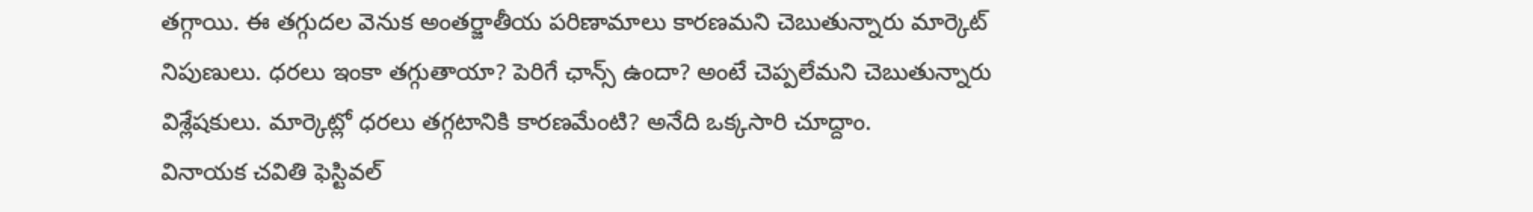తగ్గాయి. ఈ తగ్గుదల వెనుక అంతర్జాతీయ పరిణామాలు కారణమని చెబుతున్నారు మార్కెట్ నిపుణులు. ధరలు ఇంకా తగ్గుతాయా? పెరిగే ఛాన్స్ ఉందా? అంటే చెప్పలేమని చెబుతున్నారు విశ్లేషకులు. మార్కెట్లో ధరలు తగ్గటానికి కారణమేంటి? అనేది ఒక్కసారి చూద్దాం.
వినాయక చవితి ఫెస్టివల్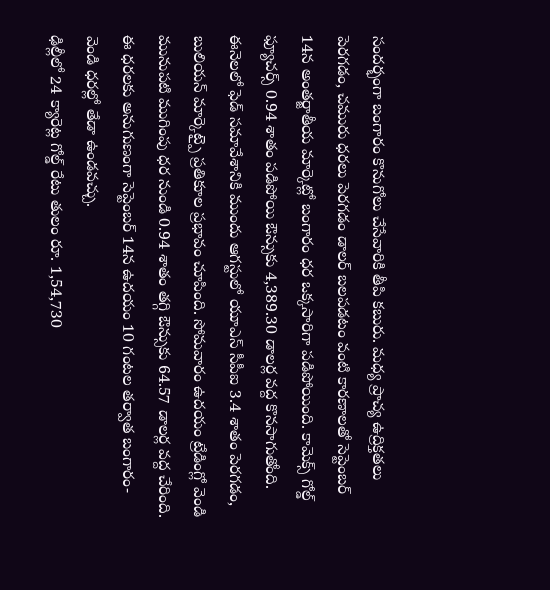సందర్భంగా బంగారం కొనుగోలు చేసేవారికి తీపి కబురు. మధ్య ప్రాచ్య ఉద్రిక్తతలు పెరగడం, చమురు ధరలు పెరగడం డాలర్ బలపడటం వంటి కారణాలతో సెప్టెంబర్ 14న అంతర్జాతీయ మార్కెట్లో బంగారం ధర ఒక్కసారిగా పడిపోయింది. కామెక్స్ గోల్డ్ ఫ్యూచర్స్ 0.94 శాతం పడిపోయి ఔన్సుకు 4,389.30 డాలర్ల వద్ద కొనసాగుతోంది. ఈనెలలో ఫెడ్ సమావేశానికి ముందు ఆగస్టులో యూఎస్ సీపీఐ 3.4 శాతం పెరగడం, బులియన్ మార్కెట్పై ప్రతికూల ప్రభావం చూపింది. సోమవారం ఉదయం ట్రేడింగ్లో వెండి మునుపటి ముగింపు ధర నుండి 0.94 శాతం తగ్గి ఔన్సుకు 64.57 డాలర్ల వద్ద చేరింది. ఈ ధరలకు అనుగుణంగా సెప్టెంబర్ 14న ఉదయం 10 గంటల తర్వాత బంగారం-వెండి ధరల్లో తేడా ఉండవచ్చు.
ఢిల్లీలో 24 క్యారెట్ల గోల్డ్ రేటు తులం రూ. 1,54,730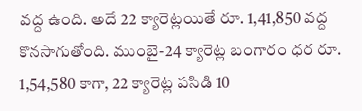వద్ద ఉంది. అదే 22 క్యారెట్లయితే రూ. 1,41,850 వద్ద కొనసాగుతోంది. ముంబై-24 క్యారెట్ల బంగారం ధర రూ. 1,54,580 కాగా, 22 క్యారెట్ల పసిడి 10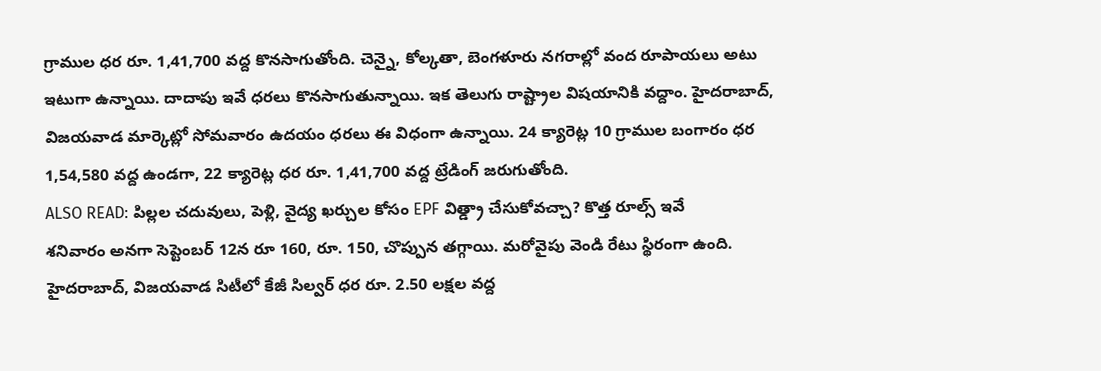గ్రాముల ధర రూ. 1,41,700 వద్ద కొనసాగుతోంది. చెన్నై, కోల్కతా, బెంగళూరు నగరాల్లో వంద రూపాయలు అటు ఇటుగా ఉన్నాయి. దాదాపు ఇవే ధరలు కొనసాగుతున్నాయి. ఇక తెలుగు రాష్ట్రాల విషయానికి వద్దాం. హైదరాబాద్, విజయవాడ మార్కెట్లో సోమవారం ఉదయం ధరలు ఈ విధంగా ఉన్నాయి. 24 క్యారెట్ల 10 గ్రాముల బంగారం ధర 1,54,580 వద్ద ఉండగా, 22 క్యారెట్ల ధర రూ. 1,41,700 వద్ద ట్రేడింగ్ జరుగుతోంది.
ALSO READ: పిల్లల చదువులు, పెళ్లి, వైద్య ఖర్చుల కోసం EPF విత్డ్రా చేసుకోవచ్చా? కొత్త రూల్స్ ఇవే
శనివారం అనగా సెప్టెంబర్ 12న రూ 160, రూ. 150, చొప్పున తగ్గాయి. మరోవైపు వెండి రేటు స్థిరంగా ఉంది. హైదరాబాద్, విజయవాడ సిటీలో కేజీ సిల్వర్ ధర రూ. 2.50 లక్షల వద్ద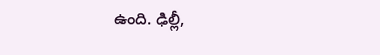ఉంది. ఢిల్లీ,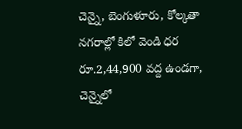చెన్నై, బెంగుళూరు, కోల్కతా నగరాల్లో కిలో వెండి ధర రూ.2,44,900 వద్ద ఉండగా, చెన్నైలో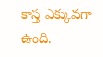కాస్త ఎక్కువగా ఉంది.